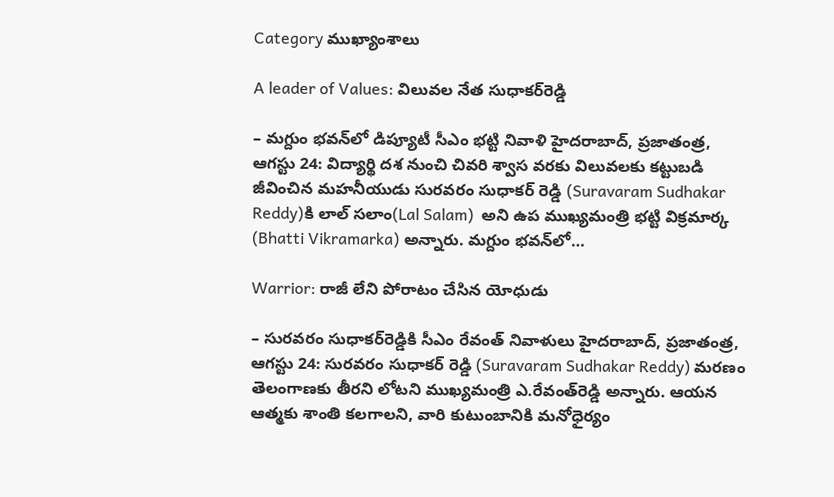Category ముఖ్యాంశాలు

A leader of Values: విలువల నేత సుధాకర్‌రెడ్డి

– మగ్దుం భవన్‌లో డిప్యూటీ సీఎం భట్టి నివాళి హైదరాబాద్‌, ప్రజాతంత్ర, ఆగస్టు 24: విద్యార్థి దశ నుంచి చివరి శ్వాస వరకు విలువలకు కట్టుబడి జీవించిన మహనీయుడు సురవరం సుధాకర్‌ రెడ్డి (Suravaram Sudhakar Reddy)కి లాల్‌ సలాం(Lal Salam)  అని ఉప ముఖ్యమంత్రి భట్టి విక్రమార్క (Bhatti Vikramarka) అన్నారు. మగ్దుం భవన్‌లో…

Warrior: రాజీ లేని పోరాటం చేసిన యోధుడు

– సురవరం సుధాకర్‌రెడ్డికి సీఎం రేవంత్‌ నివాళులు హైదరాబాద్‌, ప్రజాతంత్ర, ఆగస్టు 24: సురవరం సుధాకర్‌ రెడ్డి (Suravaram Sudhakar Reddy) మరణం తెలంగాణకు తీరని లోటని ముఖ్యమంత్రి ఎ.రేవంత్‌రెడ్డి అన్నారు. ఆయన ఆత్మకు శాంతి కలగాలని, వారి కుటుంబానికి మనోధైర్యం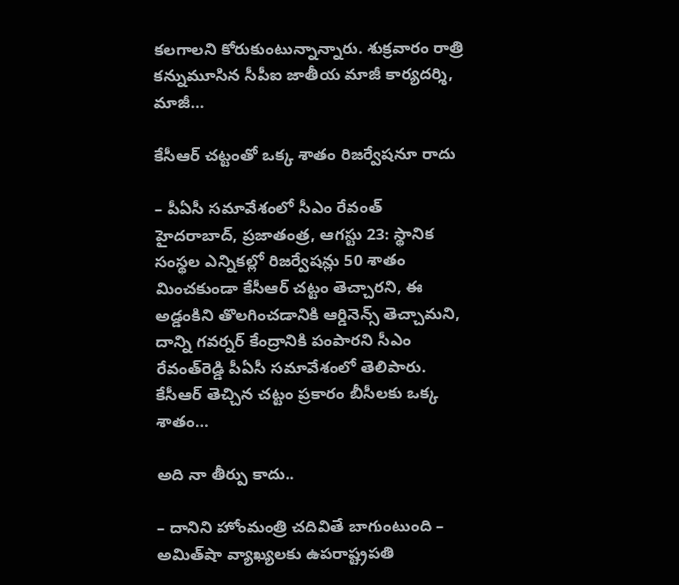కలగాలని కోరుకుంటున్నాన్నారు. శుక్రవారం రాత్రి కన్నుమూసిన సీపీఐ జాతీయ మాజీ కార్యదర్శి, మాజీ…

కేసీఆర్‌ చట్టంతో ఒక్క శాతం రిజర్వేషనూ రాదు

– పీఏసీ సమావేశంలో సీఎం రేవంత్‌ హైదరాబాద్‌, ప్రజాతంత్ర, ఆగస్టు 23: స్థానిక సంస్థల ఎన్నికల్లో రిజర్వేషన్లు 50 శాతం మించకుండా కేసీఆర్‌ చట్టం తెచ్చారని, ఈ అడ్డంకిని తొలగించడానికి ఆర్డినెన్స్‌ తెచ్చామని, దాన్ని గవర్నర్‌ కేంద్రానికి పంపారని సీఎం రేవంత్‌రెడ్డి పీఏసీ సమావేశంలో తెలిపారు. కేసీఆర్‌ తెచ్చిన చట్టం ప్రకారం బీసీలకు ఒక్క శాతం…

అది నా తీర్పు కాదు..

– దానిని హోంమంత్రి చదివితే బాగుంటుంది – అమిత్‌షా వ్యాఖ్య‌ల‌కు ఉప‌రాష్ట్ర‌ప‌తి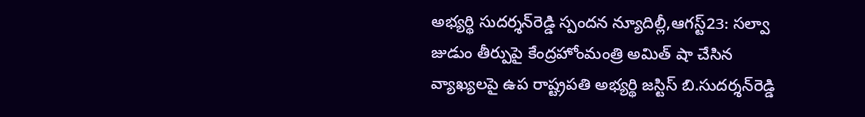అభ్య‌ర్థి సుద‌ర్శ‌న్‌రెడ్డి స్పంద‌న‌ న్యూదిల్లీ,ఆగస్ట్23: సల్వా జుడుం తీర్పుపై కేంద్రహోంమంత్రి అమిత్‌ ‌షా చేసిన వ్యాఖ్యలపై ఉప రాష్ట్రపతి అభ్యర్థి జస్టిస్‌ ‌బి.సుదర్శన్‌రెడ్డి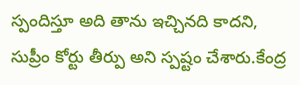స్పందిస్తూ అది తాను ఇచ్చినది కాదని, సుప్రీం కోర్టు తీర్పు అని స్పష్టం చేశారు.కేంద్ర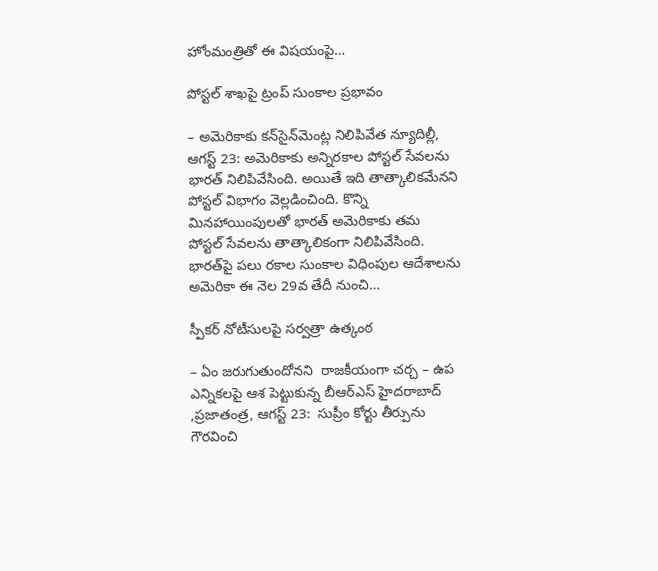హోంమంత్రితో ఈ విషయంపై…

పోస్ట‌ల్ శాఖ‌పై ట్రంప్ సుంకాల ప్ర‌భావం

– అమెరికాకు కన్‌సైన్‌మెంట్ల నిలిపివేత న్యూదిల్లీ, ఆగస్ట్ 23: అమెరికాకు అన్నిరకాల పోస్టల్‌ ‌సేవలను భారత్‌ ‌నిలిపివేసింది. అయితే ఇది తాత్కాలికమేనని పోస్టల్‌ ‌విభాగం వెల్లడించింది. కొన్ని మినహాయింపులతో భారత్‌ అమెరికాకు తమ పోస్టల్‌ ‌సేవలను తాత్కాలికంగా నిలిపివేసింది. భారత్‌పై పలు రకాల సుంకాల విధింపుల ఆదేశాలను అమెరికా ఈ నెల 29వ తేదీ నుంచి…

స్పీకర్‌ ‌నోటీసులపై సర్వత్రా ఉత్కంఠ

– ఏం జరుగుతుందోనని  రాజకీయంగా చర్చ – ఉప ఎన్నికలపై ఆశ పెట్టుకున్న బీఆర్‌ఎస్‌ ‌హైదరాబాద్‌ ,ప్రజాతంత్ర, ఆగస్ట్ 23:  సుప్రీం కోర్టు తీర్పును గౌరవించి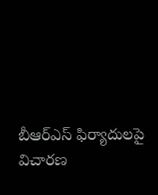బీఆర్‌ఎస్‌ ‌ఫిర్యాదులపై విచారణ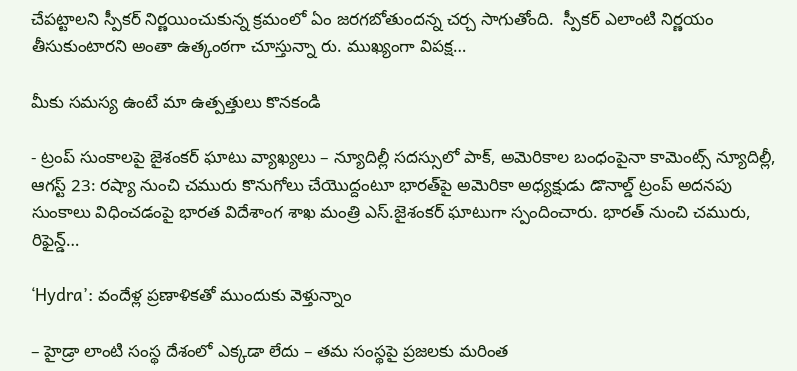చేపట్టాలని స్పీకర్‌ ‌నిర్ణయించుకున్న క్రమంలో ఏం జరగబోతుందన్న చర్చ సాగుతోంది.  స్పీకర్‌ ఎలాంటి నిర్ణయం తీసుకుంటారని అంతా ఉత్కంఠగా చూస్తున్నా రు. ముఖ్యంగా విపక్ష…

మీకు సమస్య ఉంటే మా ఉత్పత్తులు కొనకండి

- ట్రంప్‌ ‌సుంకాలపై జైశంకర్‌ ‌ఘాటు వ్యాఖ్యలు – న్యూదిల్లీ సదస్సులో పాక్‌, అమెరికాల బంధంపైనా కామెంట్స్ ‌న్యూదిల్లీ, ఆగస్ట్ 23: రష్యా నుంచి చమురు కొనుగోలు చేయొద్దంటూ భారత్‌పై అమెరికా అధ్యక్షుడు డొనాల్డ్ ‌ట్రంప్‌ అదనపు సుంకాలు విధించడంపై భారత విదేశాంగ శాఖ మంత్రి ఎస్‌.జైశంకర్‌ ‌ఘాటుగా స్పందించారు. భారత్‌ ‌నుంచి చమురు, రిఫైన్డ్…

‘Hydra’: వందేళ్ల‌ ప్రణాళికతో ముందుకు వెళ్తున్నాం

– హైడ్రా లాంటి సంస్థ దేశంలో ఎక్కడా లేదు – తమ సంస్థపై ప్రజలకు మరింత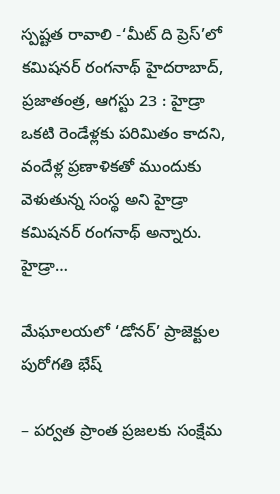స్పష్టత రావాలి -‘మీట్‌ ది ప్రెస్‌’లో కమిషనర్‌ రంగనాథ్‌ హైదరాబాద్‌, ప్రజాతంత్ర, ఆగస్టు 23 : హైడ్రా ఒకటి రెండేళ్లకు పరిమితం కాదని, వందేళ్ల‌ ప్రణాళికతో ముందుకు వెళుతున్న సంస్థ అని హైడ్రా కమిషనర్‌ రంగనాథ్‌ అన్నారు. హైడ్రా…

మేఘాలయలో ‘డోనర్‌’ ప్రాజెక్టుల పురోగతి భేష్‌

– పర్వత ప్రాంత ప్రజలకు సంక్షేమ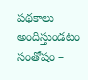పథకాలు అందిస్తుండటం సంతోషం –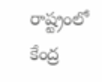రాష్ట్రంలో కేంద్ర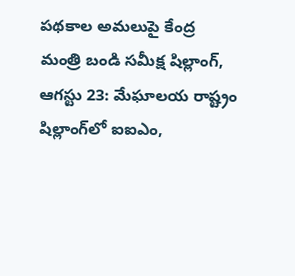పథకాల అమలుపై కేంద్ర మంత్రి బండి సమీక్ష షిల్లాంగ్‌, ఆగస్టు 23: మేఘాలయ రాష్ట్రం షిల్లాంగ్‌లో ఐఐఎం,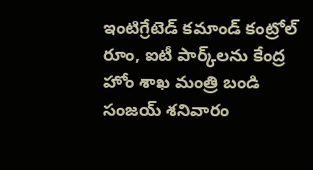ఇంటిగ్రేటెడ్‌ కమాండ్‌ కంట్రోల్‌ రూం, ఐటీ పార్క్‌లను కేంద్ర హోం శాఖ మంత్రి బండి సంజయ్‌ శనివారం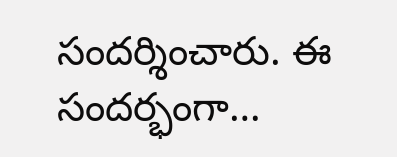సందర్శించారు. ఈ సందర్భంగా…